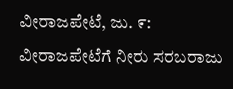ವೀರಾಜಪೇಟೆ, ಜು. ೯: ವೀರಾಜಪೇಟೆಗೆ ನೀರು ಸರಬರಾಜು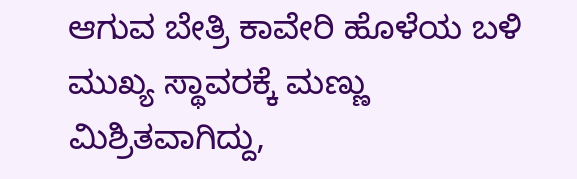ಆಗುವ ಬೇತ್ರಿ ಕಾವೇರಿ ಹೊಳೆಯ ಬಳಿ ಮುಖ್ಯ ಸ್ಥಾವರಕ್ಕೆ ಮಣ್ಣು ಮಿಶ್ರಿತವಾಗಿದ್ದು,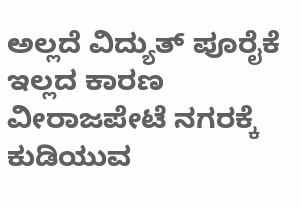ಅಲ್ಲದೆ ವಿದ್ಯುತ್ ಪೂರೈಕೆ ಇಲ್ಲದ ಕಾರಣ ವೀರಾಜಪೇಟೆ ನಗರಕ್ಕೆ ಕುಡಿಯುವ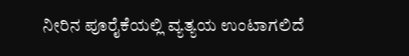ನೀರಿನ ಪೂರೈಕೆಯಲ್ಲಿ ವ್ಯತ್ಯಯ ಉಂಟಾಗಲಿದೆ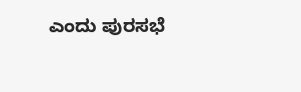ಎಂದು ಪುರಸಭೆ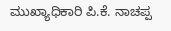ಮುಖ್ಯಾಧಿಕಾರಿ ಪಿ.ಕೆ. ನಾಚಪ್ಪ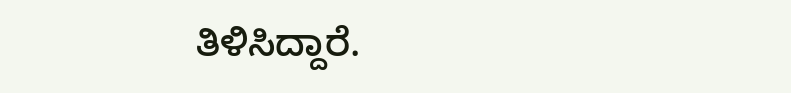ತಿಳಿಸಿದ್ದಾರೆ.